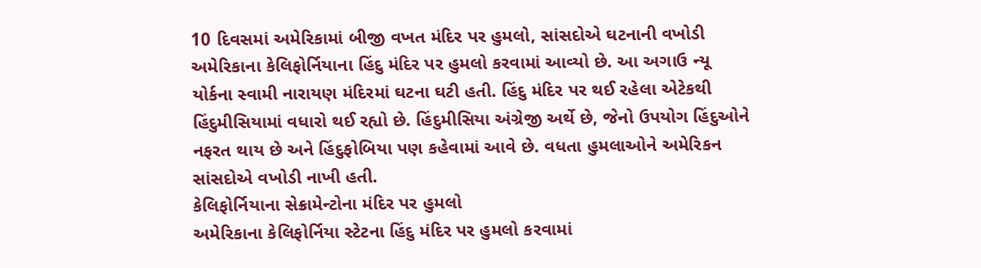10 દિવસમાં અમેરિકામાં બીજી વખત મંદિર પર હુમલો, સાંસદોએ ઘટનાની વખોડી
અમેરિકાના કેલિફોર્નિયાના હિંદુ મંદિર પર હુમલો કરવામાં આવ્યો છે. આ અગાઉ ન્યૂ યોર્કના સ્વામી નારાયણ મંદિરમાં ઘટના ઘટી હતી. હિંદુ મંદિર પર થઈ રહેલા એટેકથી હિંદુમીસિયામાં વધારો થઈ રહ્યો છે. હિંદુમીસિયા અંગ્રેજી અર્થે છે, જેનો ઉપયોગ હિંદુઓને નફરત થાય છે અને હિંદુફોબિયા પણ કહેવામાં આવે છે. વધતા હુમલાઓને અમેરિકન સાંસદોએ વખોડી નાખી હતી.
કેલિફોર્નિયાના સેક્રામેન્ટોના મંદિર પર હુમલો
અમેરિકાના કેલિફોર્નિયા સ્ટેટના હિંદુ મંદિર પર હુમલો કરવામાં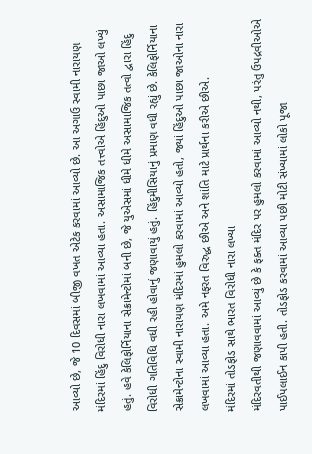આવ્યો છે, જે 10 દિવસમાં બીજી વખત એટેક કરવામાં આવ્યો છે. આ અગાઉ સ્વામી નારાયણ મંદિરમાં હિંદુ વિરોધી નારા લખવામાં આવ્યા હતા. અસામાજિક તત્ત્વોએ હિંદુઓ પાછા જાઓ લખ્યું હતું. હવે કેલિફોર્નિયાના સેક્રામેન્ટોમાં બની છે, જે યુએસમાં ધીમે ધીમે અસામાજિક તત્વો દ્વારા હિંદુ વિરોધી ગતિવિધિ વધી રહી હોવાનું જણાવાયું હતું. હિંદુમીસિયાનું પ્રમાણ વધી રહ્યું છે. કેલિફોર્નિયાના સેક્રામેન્ટોના સ્વામી નારાયણ મંદિરમાં હુમલો કરવામાં આવ્યો હતો, જ્યાં હિંદુઓ પાછા જાઓના નારા લખવામાં આવ્યા હતા. અમે નફરત વિરુદ્ધ છીએ અને શાંતિ માટે પ્રાર્થના કરીએ છીએ.
મંદિરમાં તોડફોડ સાથે ભારત વિરોધી નારા લખ્યા
મંદિરવતીથી જણાવવામાં આવ્યું છે કે ફક્ત મંદિર પર હુમલો કરવામાં આવ્યો નથી, પરંતુ ઉપદ્રવીઓએ પાઈપલાઈન કાપી હતી. તોડફોડ કરવામાં આવ્યા પછી મોટી સંખ્યામાં લોકો પૂજા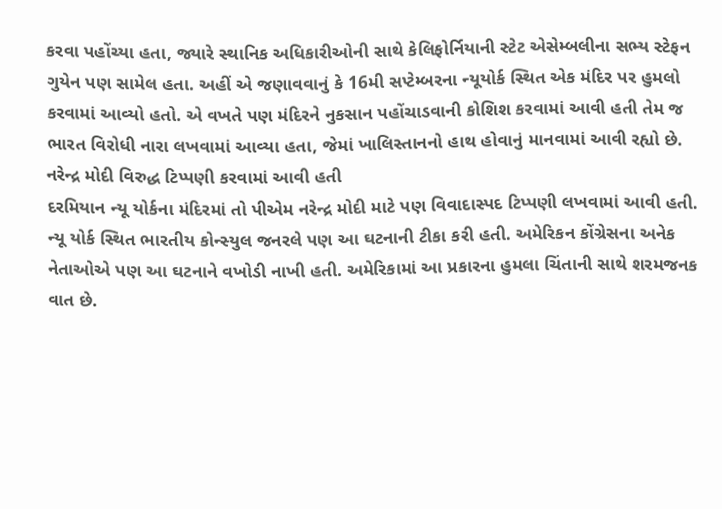કરવા પહોંચ્યા હતા, જ્યારે સ્થાનિક અધિકારીઓની સાથે કેલિફોર્નિયાની સ્ટેટ એસેમ્બલીના સભ્ય સ્ટેફન ગુયેન પણ સામેલ હતા. અહીં એ જણાવવાનું કે 16મી સપ્ટેમ્બરના ન્યૂયોર્ક સ્થિત એક મંદિર પર હુમલો કરવામાં આવ્યો હતો. એ વખતે પણ મંદિરને નુકસાન પહોંચાડવાની કોશિશ કરવામાં આવી હતી તેમ જ ભારત વિરોધી નારા લખવામાં આવ્યા હતા, જેમાં ખાલિસ્તાનનો હાથ હોવાનું માનવામાં આવી રહ્યો છે.
નરેન્દ્ર મોદી વિરુદ્ધ ટિપ્પણી કરવામાં આવી હતી
દરમિયાન ન્યૂ યોર્કના મંદિરમાં તો પીએમ નરેન્દ્ર મોદી માટે પણ વિવાદાસ્પદ ટિપ્પણી લખવામાં આવી હતી. ન્યૂ યોર્ક સ્થિત ભારતીય કોન્સ્યુલ જનરલે પણ આ ઘટનાની ટીકા કરી હતી. અમેરિકન કોંગ્રેસના અનેક નેતાઓએ પણ આ ઘટનાને વખોડી નાખી હતી. અમેરિકામાં આ પ્રકારના હુમલા ચિંતાની સાથે શરમજનક વાત છે.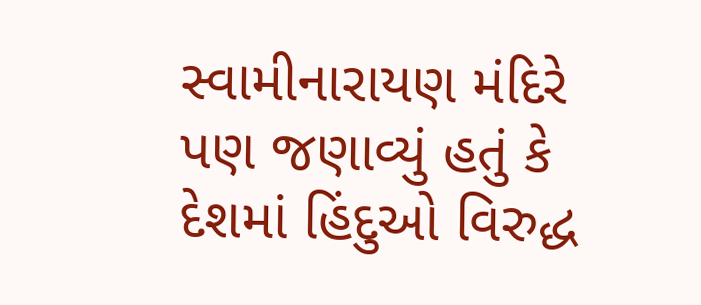સ્વામીનારાયણ મંદિરે પણ જણાવ્યું હતું કે દેશમાં હિંદુઓ વિરુદ્ધ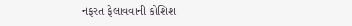નફરત ફેલાવવાની કોશિશ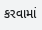કરવામાં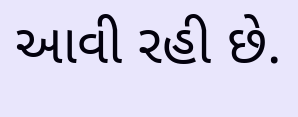આવી રહી છે.